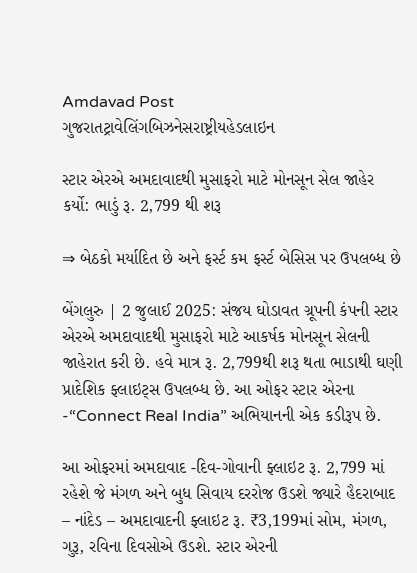Amdavad Post
ગુજરાતટ્રાવેલિંગબિઝનેસરાષ્ટ્રીયહેડલાઇન

સ્ટાર એરએ અમદાવાદથી મુસાફરો માટે મોનસૂન સેલ જાહેર કર્યો: ભાડું રૂ. 2,799 થી શરૂ

⇒ બેઠકો મર્યાદિત છે અને ફર્સ્ટ કમ ફર્સ્ટ બેસિસ પર ઉપલબ્ધ છે

બેંગલુરુ | 2 જુલાઈ 2025: સંજય ઘોડાવત ગ્રૂપની કંપની સ્ટાર એરએ અમદાવાદથી મુસાફરો માટે આકર્ષક મોનસૂન સેલની જાહેરાત કરી છે. હવે માત્ર રૂ. 2,799થી શરૂ થતા ભાડાથી ઘણી પ્રાદેશિક ફ્લાઇટ્સ ઉપલબ્ધ છે. આ ઓફર સ્ટાર એરના -“Connect Real India” અભિયાનની એક કડીરૂપ છે.

આ ઓફરમાં અમદાવાદ -દિવ-ગોવાની ફ્લાઇટ રૂ. 2,799 માં રહેશે જે મંગળ અને બુધ સિવાય દરરોજ ઉડશે જ્યારે હૈદરાબાદ – નાંદેડ – અમદાવાદની ફ્લાઇટ રૂ. ₹3,199માં સોમ, મંગળ, ગુરૂ, રવિના દિવસોએ ઉડશે. સ્ટાર એરની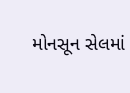મોનસૂન સેલમાં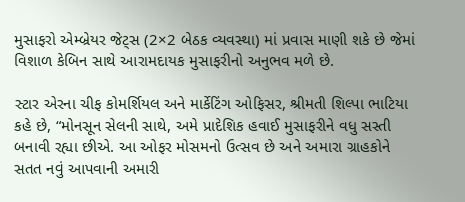મુસાફરો એમ્બ્રેયર જેટ્સ (2×2 બેઠક વ્યવસ્થા) માં પ્રવાસ માણી શકે છે જેમાં વિશાળ કેબિન સાથે આરામદાયક મુસાફરીનો અનુભવ મળે છે.

સ્ટાર એરના ચીફ કોમર્શિયલ અને માર્કેટિંગ ઓફિસર, શ્રીમતી શિલ્પા ભાટિયા કહે છે, “મોનસૂન સેલની સાથે, અમે પ્રાદેશિક હવાઈ મુસાફરીને વધુ સસ્તી બનાવી રહ્યા છીએ. આ ઓફર મોસમનો ઉત્સવ છે અને અમારા ગ્રાહકોને સતત નવું આપવાની અમારી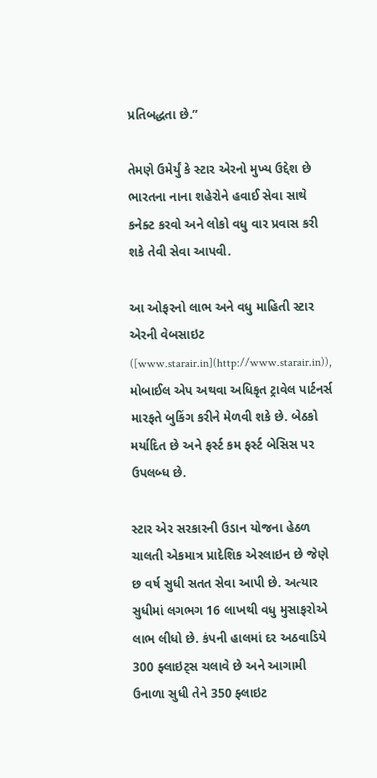પ્રતિબદ્ધતા છે.”

તેમણે ઉમેર્યું કે સ્ટાર એરનો મુખ્ય ઉદ્દેશ છે ભારતના નાના શહેરોને હવાઈ સેવા સાથે કનેક્ટ કરવો અને લોકો વધુ વાર પ્રવાસ કરી શકે તેવી સેવા આપવી.

આ ઓફરનો લાભ અને વધુ માહિતી સ્ટાર એરની વેબસાઇટ ([www.starair.in](http://www.starair.in)), મોબાઈલ એપ અથવા અધિકૃત ટ્રાવેલ પાર્ટનર્સ મારફતે બુકિંગ કરીને મેળવી શકે છે. બેઠકો મર્યાદિત છે અને ફર્સ્ટ કમ ફર્સ્ટ બેસિસ પર ઉપલબ્ધ છે.

સ્ટાર એર સરકારની ઉડાન યોજના હેઠળ ચાલતી એકમાત્ર પ્રાદેશિક એરલાઇન છે જેણે છ વર્ષ સુધી સતત સેવા આપી છે. અત્યાર સુધીમાં લગભગ 16 લાખથી વધુ મુસાફરોએ લાભ લીધો છે. કંપની હાલમાં દર અઠવાડિયે 300 ફ્લાઇટ્સ ચલાવે છે અને આગામી ઉનાળા સુધી તેને 350 ફ્લાઇટ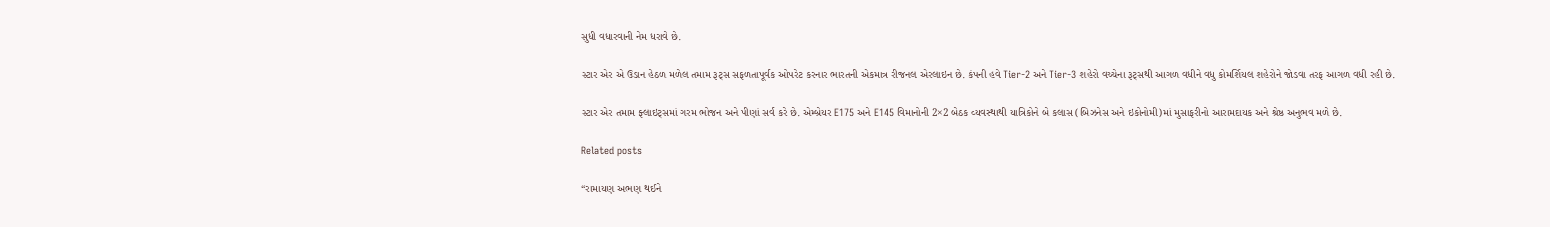સુધી વધારવાની નેમ ધરાવે છે.

સ્ટાર એર એ ઉડાન હેઠળ મળેલ તમામ રૂટ્સ સફળતાપૂર્વક ઓપરેટ કરનાર ભારતની એકમાત્ર રીજનલ એરલાઇન છે. કંપની હવે Tier-2 અને Tier-3 શહેરો વચ્ચેના રૂટ્સથી આગળ વધીને વધુ કોમર્શિયલ શહેરોને જોડવા તરફ આગળ વધી રહી છે.

સ્ટાર એર તમામ ફ્લાઇટ્સમાં ગરમ ભોજન અને પીણાં સર્વ કરે છે. એમ્બ્રેયર E175 અને E145 વિમાનોની 2×2 બેઠક વ્યવસ્થાથી યાત્રિકોને બે કલાસ (બિઝનેસ અને ઇકોનોમી)માં મુસાફરીનો આરામદાયક અને શ્રેષ્ઠ અનુભવ મળે છે.

Related posts

“રામાયણ અભણ થઈને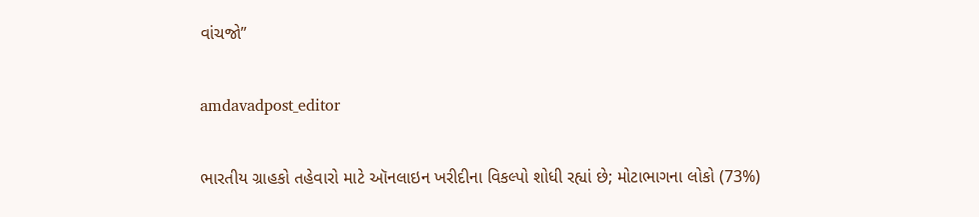વાંચજો”

amdavadpost_editor

ભારતીય ગ્રાહકો તહેવારો માટે ઑનલાઇન ખરીદીના વિકલ્પો શોધી રહ્યાં છે; મોટાભાગના લોકો (73%)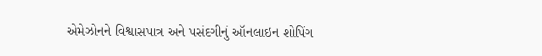એમેઝોનને વિશ્વાસપાત્ર અને પસંદગીનું ઑનલાઇન શોપિંગ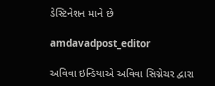ડેસ્ટિનેશન માને છે

amdavadpost_editor

અવિવા ઇન્ડિયાએ અવિવા સિગ્નેચર દ્વારા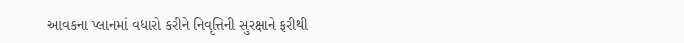આવકના પ્લાનમાં વધારો કરીને નિવૃત્તિની સુરક્ષાને ફરીથી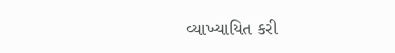વ્યાખ્યાયિત કરી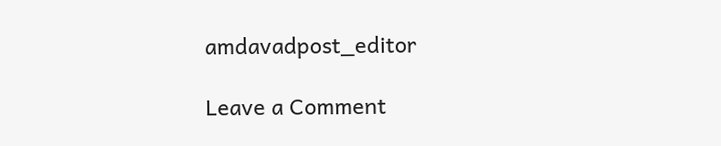amdavadpost_editor

Leave a Comment